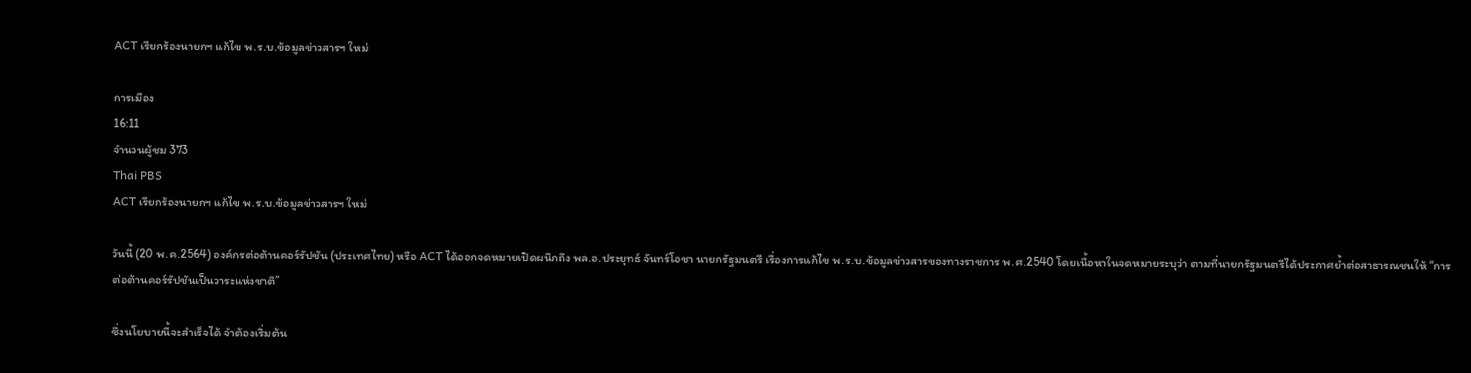ACT เรียกร้องนายกฯ แก้ไข พ.ร.บ.ข้อมูลข่าวสารฯ ใหม่

การเมือง
16:11
จำนวนผู้ชม 373
Thai PBS
ACT เรียกร้องนายกฯ แก้ไข พ.ร.บ.ข้อมูลข่าวสารฯ ใหม่

วันนี้ (20 พ.ค.2564) องค์กรต่อต้านคอร์รัปชัน (ประเทศไทย) หรือ ACT ได้ออกจดหมายเปิดผนึกถึง พล.อ.ประยุทธ์ จันทร์โอชา นายกรัฐมนตรี เรื่องการแก้ไข พ.ร.บ.ข้อมูลข่าวสารของทางราชการ พ.ศ.2540 โดยเนื้อหาในจดหมายระบุว่า ตามที่นายกรัฐมนตรีได้ประกาศย้ำต่อสาธารณชนให้ “การต่อต้านคอร์รัปชันเป็นวาระแห่งชาติ”

ซึ่งนโยบายนี้จะสำเร็จได้ จำต้องเริ่มต้น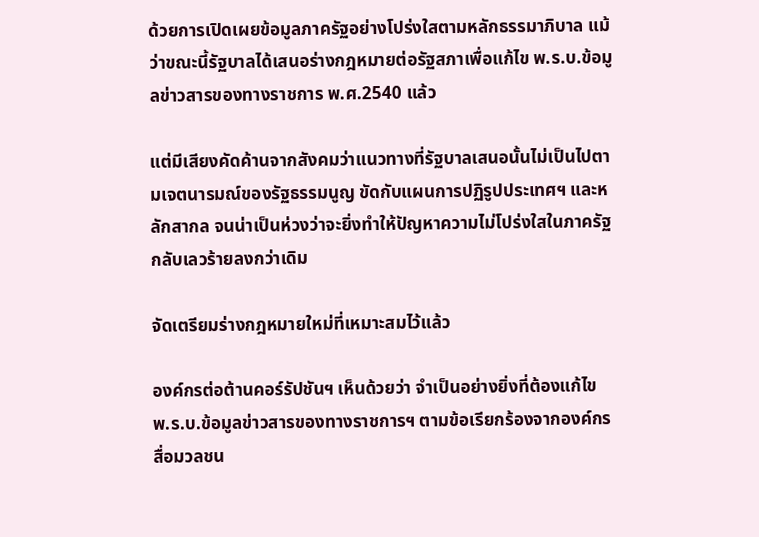ด้วยการเปิดเผยข้อมูลภาครัฐอย่างโปร่งใสตามหลักธรรมาภิบาล แม้ว่าขณะนี้รัฐบาลได้เสนอร่างกฎหมายต่อรัฐสภาเพื่อแก้ไข พ.ร.บ.ข้อมูลข่าวสารของทางราชการ พ.ศ.2540 แล้ว

แต่มีเสียงคัดค้านจากสังคมว่าแนวทางที่รัฐบาลเสนอนั้นไม่เป็นไปตามเจตนารมณ์ของรัฐธรรมนูญ ขัดกับแผนการปฏิรูปประเทศฯ และหลักสากล จนน่าเป็นห่วงว่าจะยิ่งทำให้ปัญหาความไม่โปร่งใสในภาครัฐกลับเลวร้ายลงกว่าเดิม

จัดเตรียมร่างกฎหมายใหม่ที่เหมาะสมไว้แล้ว

องค์กรต่อต้านคอร์รัปชันฯ เห็นด้วยว่า จำเป็นอย่างยิ่งที่ต้องแก้ไข พ.ร.บ.ข้อมูลข่าวสารของทางราชการฯ ตามข้อเรียกร้องจากองค์กรสื่อมวลชน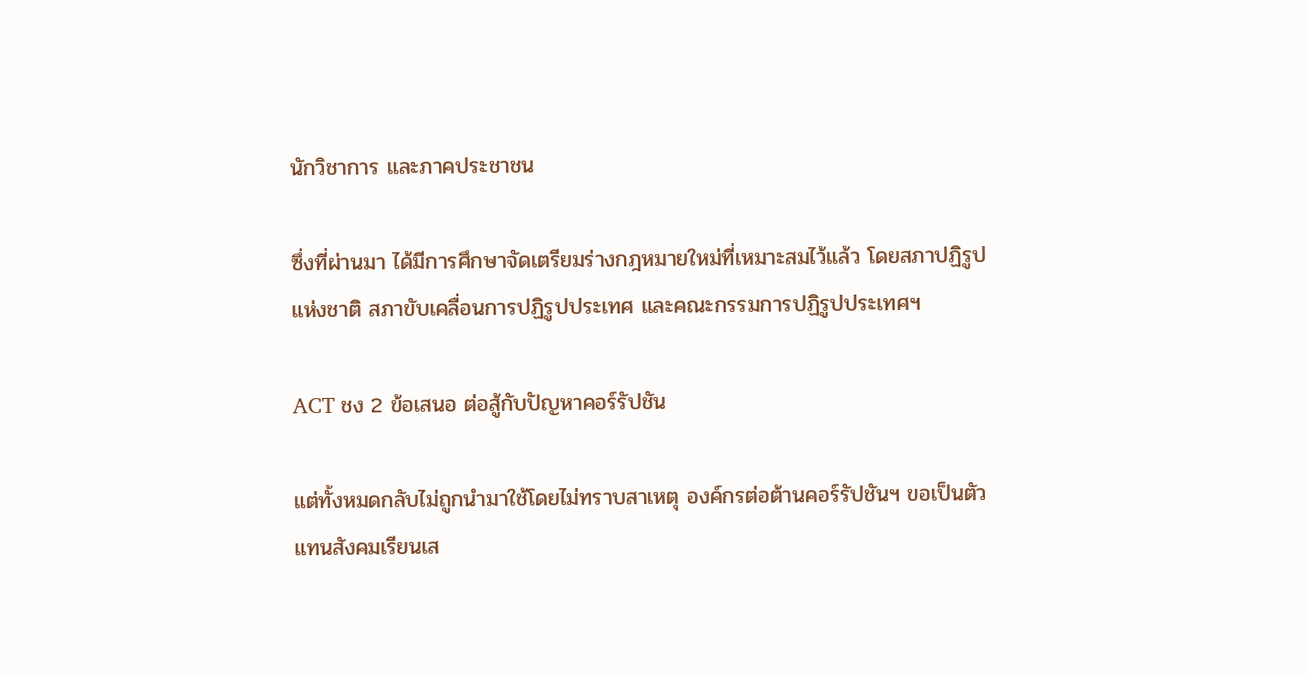นักวิชาการ และภาคประชาชน

ซึ่งที่ผ่านมา ได้มีการศึกษาจัดเตรียมร่างกฎหมายใหม่ที่เหมาะสมไว้แล้ว โดยสภาปฏิรูปแห่งชาติ สภาขับเคลื่อนการปฏิรูปประเทศ และคณะกรรมการปฏิรูปประเทศฯ

ACT ชง 2 ข้อเสนอ ต่อสู้กับปัญหาคอร์รัปชัน

แต่ทั้งหมดกลับไม่ถูกนำมาใช้โดยไม่ทราบสาเหตุ องค์กรต่อต้านคอร์รัปชันฯ ขอเป็นตัวแทนสังคมเรียนเส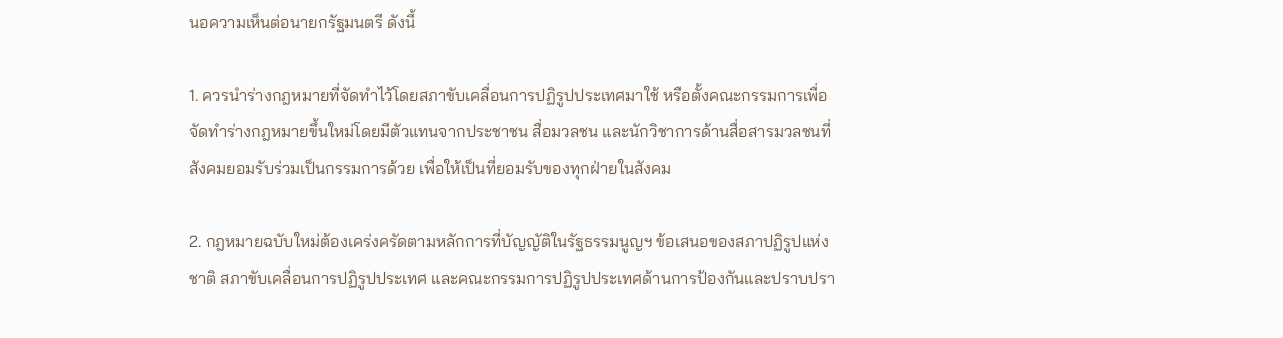นอความเห็นต่อนายกรัฐมนตรี ดังนี้

1. ควรนำร่างกฎหมายที่จัดทำไว้โดยสภาขับเคลื่อนการปฏิรูปประเทศมาใช้ หรือตั้งคณะกรรมการเพื่อจัดทำร่างกฎหมายขึ้นใหม่โดยมีตัวแทนจากประชาชน สื่อมวลชน และนักวิชาการด้านสื่อสารมวลชนที่สังคมยอมรับร่วมเป็นกรรมการด้วย เพื่อให้เป็นที่ยอมรับของทุกฝ่ายในสังคม

2. กฎหมายฉบับใหม่ต้องเคร่งครัดตามหลักการที่บัญญัติในรัฐธรรมนูญฯ ข้อเสนอของสภาปฏิรูปแห่งชาติ สภาขับเคลื่อนการปฏิรูปประเทศ และคณะกรรมการปฏิรูปประเทศด้านการป้องกันและปราบปรา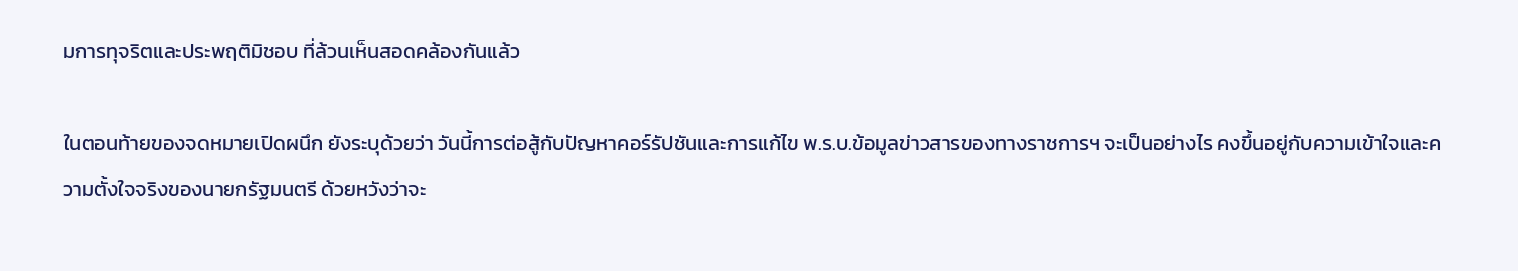มการทุจริตและประพฤติมิชอบ ที่ล้วนเห็นสอดคล้องกันแล้ว

ในตอนท้ายของจดหมายเปิดผนึก ยังระบุด้วยว่า วันนี้การต่อสู้กับปัญหาคอร์รัปชันและการแก้ไข พ.ร.บ.ข้อมูลข่าวสารของทางราชการฯ จะเป็นอย่างไร คงขึ้นอยู่กับความเข้าใจและความตั้งใจจริงของนายกรัฐมนตรี ด้วยหวังว่าจะ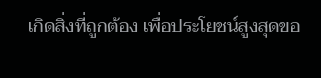เกิดสิ่งที่ถูกต้อง เพื่อประโยชน์สูงสุดขอ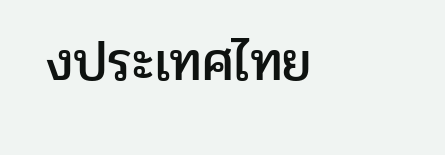งประเทศไทย